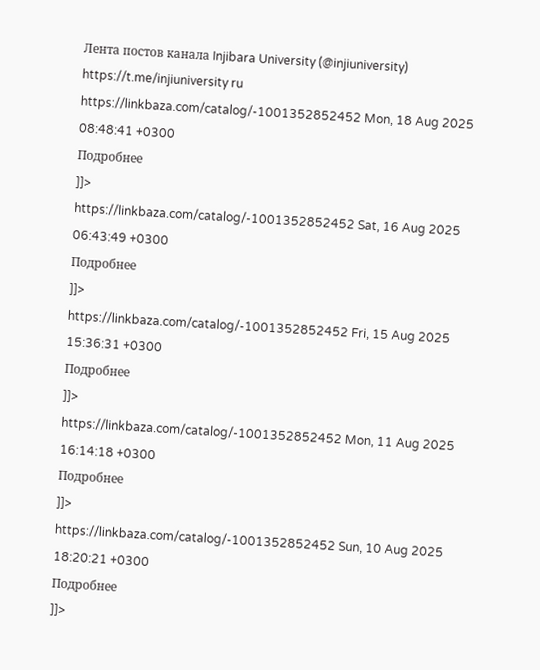Лента постов канала Injibara University (@injiuniversity) https://t.me/injiuniversity ru https://linkbaza.com/catalog/-1001352852452 Mon, 18 Aug 2025 08:48:41 +0300
Подробнее
]]>
https://linkbaza.com/catalog/-1001352852452 Sat, 16 Aug 2025 06:43:49 +0300
Подробнее
]]>
https://linkbaza.com/catalog/-1001352852452 Fri, 15 Aug 2025 15:36:31 +0300
Подробнее
]]>
https://linkbaza.com/catalog/-1001352852452 Mon, 11 Aug 2025 16:14:18 +0300
Подробнее
]]>
https://linkbaza.com/catalog/-1001352852452 Sun, 10 Aug 2025 18:20:21 +0300
Подробнее
]]>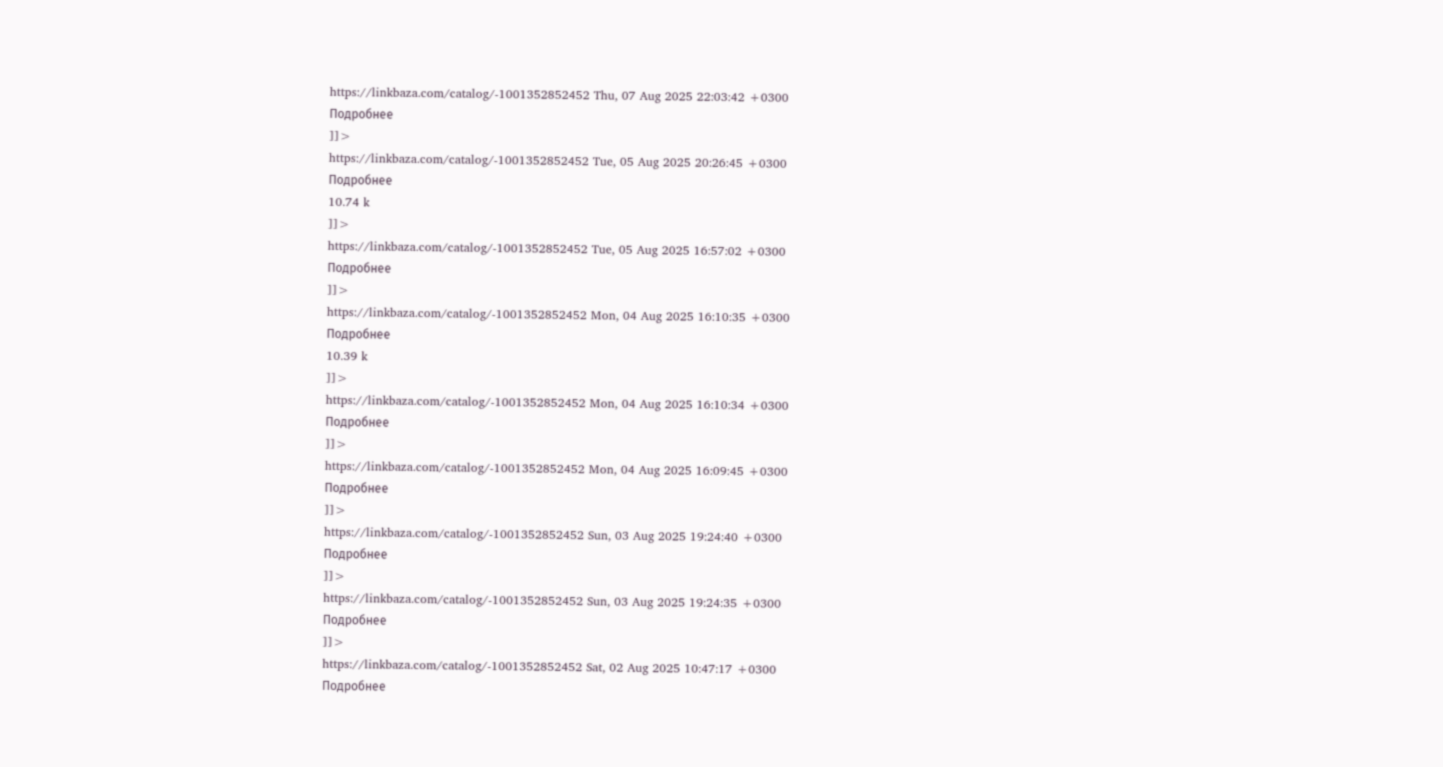https://linkbaza.com/catalog/-1001352852452 Thu, 07 Aug 2025 22:03:42 +0300
Подробнее
]]>
https://linkbaza.com/catalog/-1001352852452 Tue, 05 Aug 2025 20:26:45 +0300
Подробнее
10.74 k
]]>
https://linkbaza.com/catalog/-1001352852452 Tue, 05 Aug 2025 16:57:02 +0300
Подробнее
]]>
https://linkbaza.com/catalog/-1001352852452 Mon, 04 Aug 2025 16:10:35 +0300
Подробнее
10.39 k
]]>
https://linkbaza.com/catalog/-1001352852452 Mon, 04 Aug 2025 16:10:34 +0300
Подробнее
]]>
https://linkbaza.com/catalog/-1001352852452 Mon, 04 Aug 2025 16:09:45 +0300
Подробнее
]]>
https://linkbaza.com/catalog/-1001352852452 Sun, 03 Aug 2025 19:24:40 +0300
Подробнее
]]>
https://linkbaza.com/catalog/-1001352852452 Sun, 03 Aug 2025 19:24:35 +0300
Подробнее
]]>
https://linkbaza.com/catalog/-1001352852452 Sat, 02 Aug 2025 10:47:17 +0300
Подробнее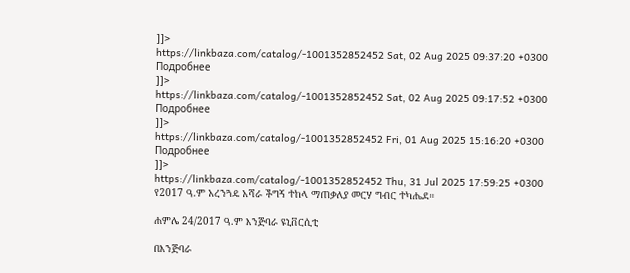]]>
https://linkbaza.com/catalog/-1001352852452 Sat, 02 Aug 2025 09:37:20 +0300
Подробнее
]]>
https://linkbaza.com/catalog/-1001352852452 Sat, 02 Aug 2025 09:17:52 +0300
Подробнее
]]>
https://linkbaza.com/catalog/-1001352852452 Fri, 01 Aug 2025 15:16:20 +0300
Подробнее
]]>
https://linkbaza.com/catalog/-1001352852452 Thu, 31 Jul 2025 17:59:25 +0300
የ2017 ዓ.ም አረንጓዴ አሻራ ችግኝ ተከላ ማጠቃለያ መርሃ ግብር ተካሔደ።

ሐምሌ 24/2017 ዓ.ም እንጅባራ ዩኒቨርሲቲ

በእንጅባራ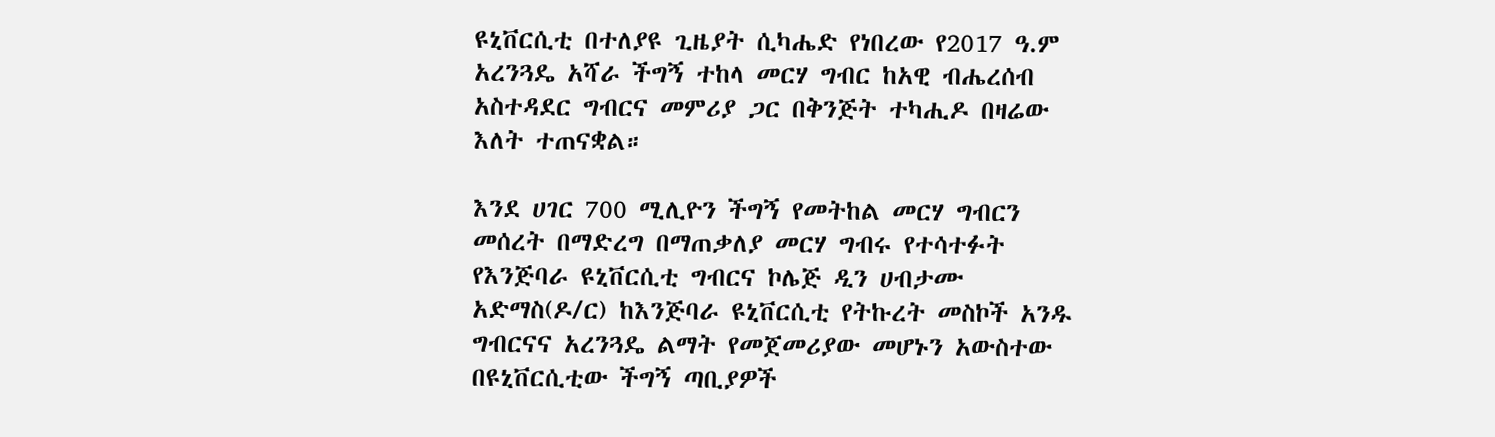ዩኒቨርሲቲ በተለያዩ ጊዜያት ሲካሔድ የነበረው የ2017 ዓ.ም አረንጓዴ አሻራ ችግኝ ተከላ መርሃ ግብር ከአዊ ብሔረሰብ አስተዳደር ግብርና መምሪያ ጋር በቅንጅት ተካሒዶ በዛሬው እለት ተጠናቋል።

እንደ ሀገር 700 ሚሊዮን ችግኝ የመትከል መርሃ ግብርን መሰረት በማድረግ በማጠቃለያ መርሃ ግብሩ የተሳተፉት የእንጅባራ ዩኒቨርሲቲ ግብርና ኮሌጅ ዲን ሀብታሙ አድማስ(ዶ/ር) ከእንጅባራ ዩኒቨርሲቲ የትኩረት መስኮች አንዱ ግብርናና አረንጓዴ ልማት የመጀመሪያው መሆኑን አውስተው በዩኒቨርሲቲው ችግኝ ጣቢያዎች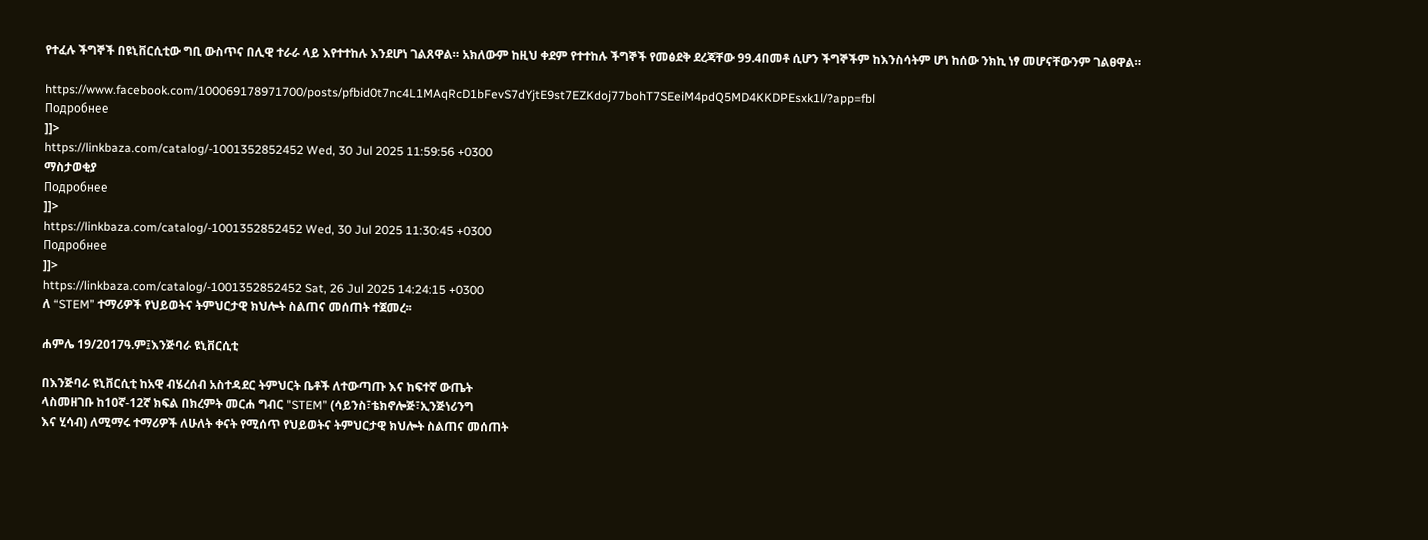የተፈሉ ችግኞች በዩኒቨርሲቲው ግቢ ውስጥና በሊዊ ተራራ ላይ እየተተከሉ እንደሆነ ገልጸዋል። አክለውም ከዚህ ቀደም የተተከሉ ችግኞች የመፅደቅ ደረጃቸው 99.4በመቶ ሲሆን ችግኞችም ከእንስሳትም ሆነ ከሰው ንክኪ ነፃ መሆናቸውንም ገልፀዋል።

https://www.facebook.com/100069178971700/posts/pfbid0t7nc4L1MAqRcD1bFevS7dYjtE9st7EZKdoj77bohT7SEeiM4pdQ5MD4KKDPEsxk1l/?app=fbl
Подробнее
]]>
https://linkbaza.com/catalog/-1001352852452 Wed, 30 Jul 2025 11:59:56 +0300
ማስታወቂያ
Подробнее
]]>
https://linkbaza.com/catalog/-1001352852452 Wed, 30 Jul 2025 11:30:45 +0300
Подробнее
]]>
https://linkbaza.com/catalog/-1001352852452 Sat, 26 Jul 2025 14:24:15 +0300
ለ “STEM” ተማሪዎች የህይወትና ትምህርታዊ ክህሎት ስልጠና መሰጠት ተጀመረ፡፡

ሐምሌ 19/2017ዓ.ም፤እንጅባራ ዩኒቨርሲቲ

በእንጅባራ ዩኒቨርሲቲ ከአዊ ብሄረሰብ አስተዳደር ትምህርት ቤቶች ለተውጣጡ እና ከፍተኛ ውጤት
ላስመዘገቡ ከ10ኛ-12ኛ ክፍል በክረምት መርሐ ግብር "STEM” (ሳይንስ፣ቴክኖሎጅ፣ኢንጅነሪንግ
እና ሂሳብ) ለሚማሩ ተማሪዎች ለሁለት ቀናት የሚሰጥ የህይወትና ትምህርታዊ ክህሎት ስልጠና መሰጠት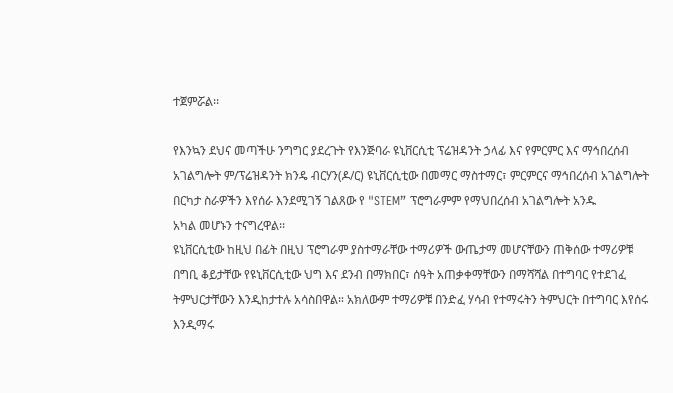ተጀምሯል፡፡

የእንኳን ደህና መጣችሁ ንግግር ያደረጉት የእንጅባራ ዩኒቨርሲቲ ፕሬዝዳንት ኃላፊ እና የምርምር እና ማኅበረሰብ አገልግሎት ም/ፕሬዝዳንት ክንዴ ብርሃን(ዶ/ር) ዩኒቨርሲቲው በመማር ማስተማር፣ ምርምርና ማኅበረሰብ አገልግሎት በርካታ ስራዎችን እየሰራ እንደሚገኝ ገልጸው የ "STEM” ፕሮግራምም የማህበረሰብ አገልግሎት አንዱ
አካል መሆኑን ተናግረዋል፡፡
ዩኒቨርሲቲው ከዚህ በፊት በዚህ ፕሮግራም ያስተማራቸው ተማሪዎች ውጤታማ መሆናቸውን ጠቅሰው ተማሪዎቹ በግቢ ቆይታቸው የዩኒቨርሲቲው ህግ እና ደንብ በማክበር፣ ሰዓት አጠቃቀማቸውን በማሻሻል በተግባር የተደገፈ ትምህርታቸውን እንዲከታተሉ አሳስበዋል። አክለውም ተማሪዎቹ በንድፈ ሃሳብ የተማሩትን ትምህርት በተግባር እየሰሩ እንዲማሩ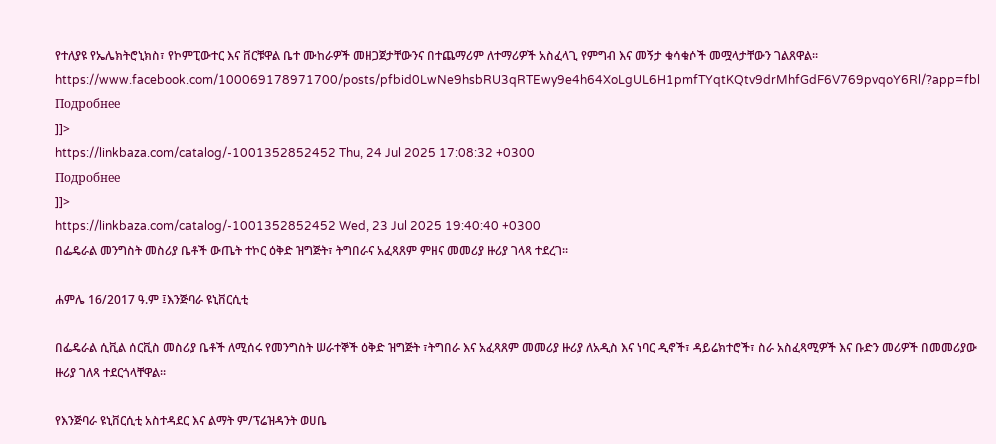የተለያዩ የኤሌክትሮኒክስ፣ የኮምፒውተር እና ቨርቹዋል ቤተ ሙከራዎች መዘጋጀታቸውንና በተጨማሪም ለተማሪዎች አስፈላጊ የምግብ እና መኝታ ቁሳቁሶች መሟላታቸውን ገልጸዋል፡፡
https://www.facebook.com/100069178971700/posts/pfbid0LwNe9hsbRU3qRTEwy9e4h64XoLgUL6H1pmfTYqtKQtv9drMhfGdF6V769pvqoY6Rl/?app=fbl
Подробнее
]]>
https://linkbaza.com/catalog/-1001352852452 Thu, 24 Jul 2025 17:08:32 +0300
Подробнее
]]>
https://linkbaza.com/catalog/-1001352852452 Wed, 23 Jul 2025 19:40:40 +0300
በፌዴራል መንግስት መስሪያ ቤቶች ውጤት ተኮር ዕቅድ ዝግጅት፣ ትግበራና አፈጻጸም ምዘና መመሪያ ዙሪያ ገላጻ ተደረገ፡፡

ሐምሌ 16/2017 ዓ.ም ፤እንጅባራ ዩኒቨርሲቲ

በፌዴራል ሲቪል ሰርቪስ መስሪያ ቤቶች ለሚሰሩ የመንግስት ሠራተኞች ዕቅድ ዝግጅት ፣ትግበራ እና አፈጻጸም መመሪያ ዙሪያ ለአዲስ እና ነባር ዲኖች፣ ዳይሬክተሮች፣ ስራ አስፈጻሚዎች እና ቡድን መሪዎች በመመሪያው ዙሪያ ገለጻ ተደርጎላቸዋል፡፡

የእንጅባራ ዩኒቨርሲቲ አስተዳደር እና ልማት ም/ፕሬዝዳንት ወሀቤ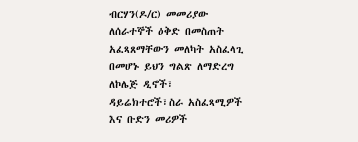ብርሃን(ዶ/ር) መመሪያው ለሰራተኞች ዕቅድ በመስጠት አፈጻጸማቸውን መለካት አስፈላጊ በመሆኑ ይህን ግልጽ ለማድረግ ለኮሌጅ ዲኖች፣ ዳይሬክተሮች፣ስራ አስፈጻሚዎች እና ቡድን መሪዎች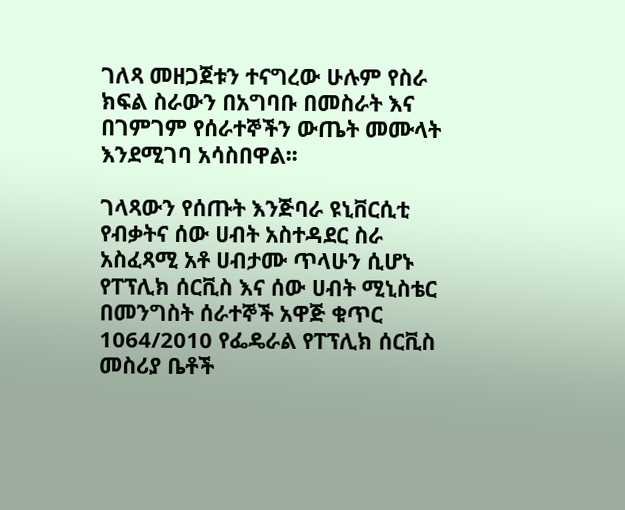ገለጻ መዘጋጀቱን ተናግረው ሁሉም የስራ ክፍል ስራውን በአግባቡ በመስራት እና በገምገም የሰራተኞችን ውጤት መሙላት እንደሚገባ አሳስበዋል፡፡

ገላጻውን የሰጡት እንጅባራ ዩኒቨርሲቲ የብቃትና ሰው ሀብት አስተዳደር ስራ አስፈጻሚ አቶ ሀብታሙ ጥላሁን ሲሆኑ የፐፕሊክ ሰርቪስ እና ሰው ሀብት ሚኒስቴር በመንግስት ሰራተኞች አዋጅ ቁጥር 1064/2010 የፌዴራል የፐፕሊክ ሰርቪስ መስሪያ ቤቶች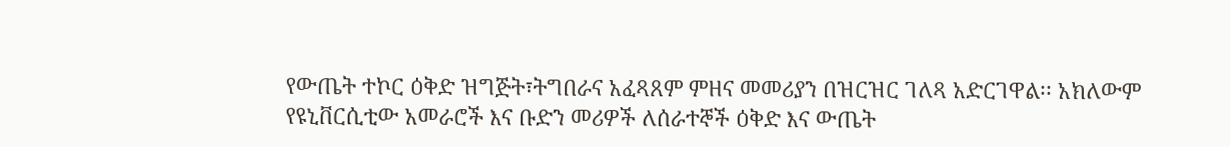የውጤት ተኮር ዕቅድ ዝግጅት፣ትግበራና አፈጻጸም ምዘና መመሪያን በዝርዝር ገለጻ አድርገዋል፡፡ አክለውም የዩኒቨርሲቲው አመራሮች እና ቡድን መሪዎች ለሰራተኞች ዕቅድ እና ውጤት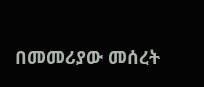በመመሪያው መሰረት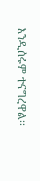እንዲሰሩም ተናግረዋል፡፡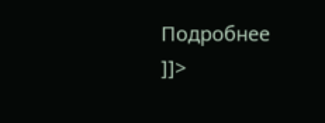Подробнее
]]>